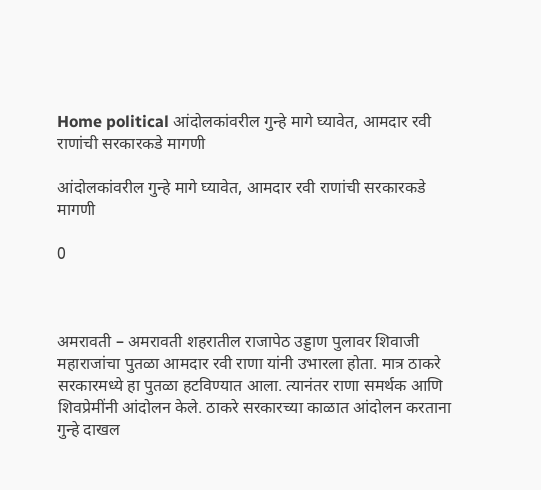Home political आंदोलकांवरील गुन्हे मागे घ्यावेत, आमदार रवी राणांची सरकारकडे मागणी

आंदोलकांवरील गुन्हे मागे घ्यावेत, आमदार रवी राणांची सरकारकडे मागणी

0



अमरावती – अमरावती शहरातील राजापेठ उड्डाण पुलावर शिवाजी महाराजांचा पुतळा आमदार रवी राणा यांनी उभारला होता. मात्र ठाकरे सरकारमध्ये हा पुतळा हटविण्यात आला. त्यानंतर राणा समर्थक आणि शिवप्रेमींनी आंदोलन केले. ठाकरे सरकारच्या काळात आंदोलन करताना गुन्हे दाखल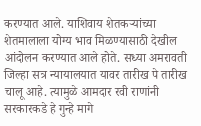करण्यात आले. याशिवाय शेतकऱ्यांच्या शेतमालाला योग्य भाव मिळण्यासाठी देखील आंदोलन करण्यात आले होते. सध्या अमरावती जिल्हा सत्र न्यायालयात यावर तारीख पे तारीख चालू आहे. त्यामुळे आमदार रवी राणांनी सरकारकडे हे गुन्हे मागे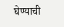घेण्याची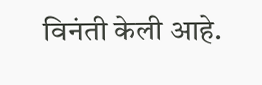विनंती केली आहे.